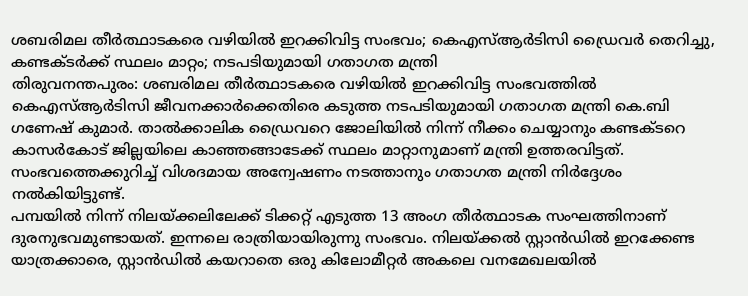ശബരിമല തീർത്ഥാടകരെ വഴിയിൽ ഇറക്കിവിട്ട സംഭവം; കെഎസ്ആർടിസി ഡ്രൈവർ തെറിച്ചു, കണ്ടക്ടർക്ക് സ്ഥലം മാറ്റം; നടപടിയുമായി ഗതാഗത മന്ത്രി
തിരുവനന്തപുരം: ശബരിമല തീർത്ഥാടകരെ വഴിയിൽ ഇറക്കിവിട്ട സംഭവത്തിൽ കെഎസ്ആർടിസി ജീവനക്കാർക്കെതിരെ കടുത്ത നടപടിയുമായി ഗതാഗത മന്ത്രി കെ.ബി ഗണേഷ് കുമാർ. താൽക്കാലിക ഡ്രൈവറെ ജോലിയിൽ നിന്ന് നീക്കം ചെയ്യാനും കണ്ടക്ടറെ കാസർകോട് ജില്ലയിലെ കാഞ്ഞങ്ങാടേക്ക് സ്ഥലം മാറ്റാനുമാണ് മന്ത്രി ഉത്തരവിട്ടത്. സംഭവത്തെക്കുറിച്ച് വിശദമായ അന്വേഷണം നടത്താനും ഗതാഗത മന്ത്രി നിർദ്ദേശം നൽകിയിട്ടുണ്ട്.
പമ്പയിൽ നിന്ന് നിലയ്ക്കലിലേക്ക് ടിക്കറ്റ് എടുത്ത 13 അംഗ തീർത്ഥാടക സംഘത്തിനാണ് ദുരനുഭവമുണ്ടായത്. ഇന്നലെ രാത്രിയായിരുന്നു സംഭവം. നിലയ്ക്കൽ സ്റ്റാൻഡിൽ ഇറക്കേണ്ട യാത്രക്കാരെ, സ്റ്റാൻഡിൽ കയറാതെ ഒരു കിലോമീറ്റർ അകലെ വനമേഖലയിൽ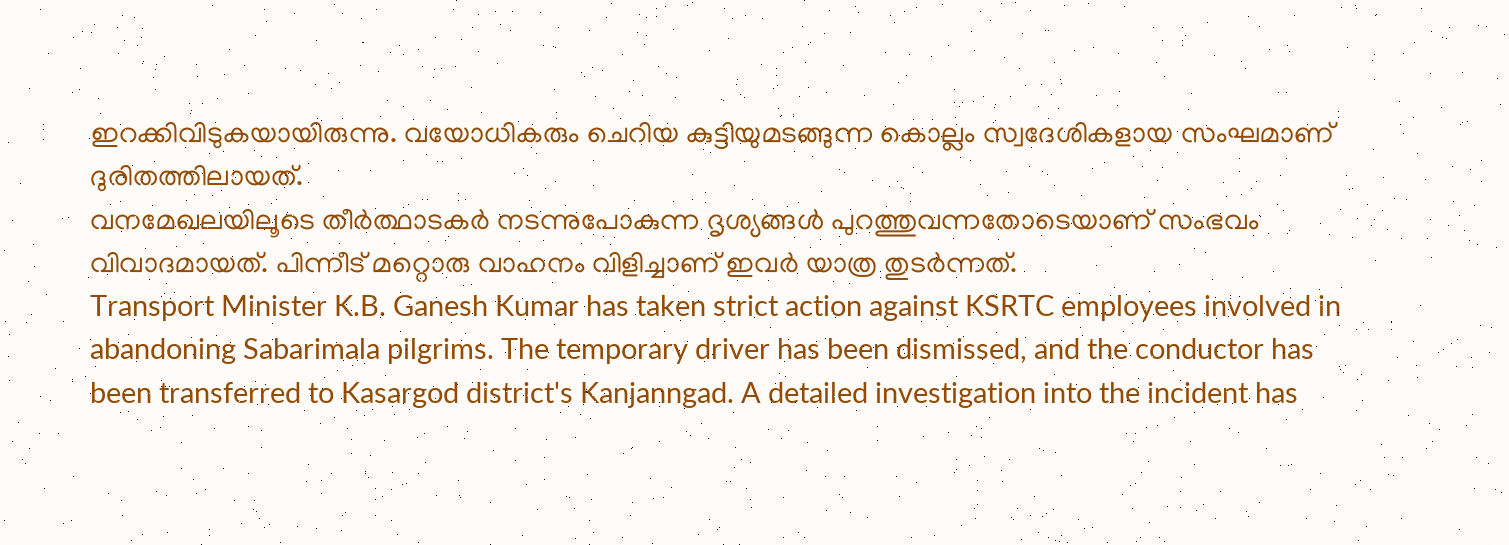ഇറക്കിവിടുകയായിരുന്നു. വയോധികരും ചെറിയ കുട്ടിയുമടങ്ങുന്ന കൊല്ലം സ്വദേശികളായ സംഘമാണ് ദുരിതത്തിലായത്.
വനമേഖലയിലൂടെ തീർത്ഥാടകർ നടന്നുപോകുന്ന ദൃശ്യങ്ങൾ പുറത്തുവന്നതോടെയാണ് സംഭവം വിവാദമായത്. പിന്നീട് മറ്റൊരു വാഹനം വിളിച്ചാണ് ഇവർ യാത്ര തുടർന്നത്.
Transport Minister K.B. Ganesh Kumar has taken strict action against KSRTC employees involved in abandoning Sabarimala pilgrims. The temporary driver has been dismissed, and the conductor has been transferred to Kasargod district's Kanjanngad. A detailed investigation into the incident has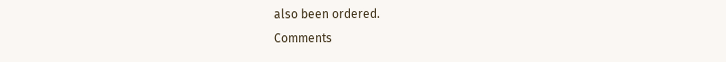also been ordered.
Comments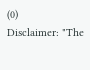(0)
Disclaimer: "The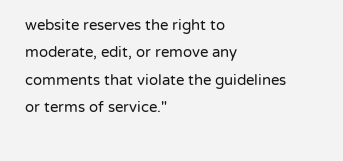website reserves the right to moderate, edit, or remove any comments that violate the guidelines or terms of service."